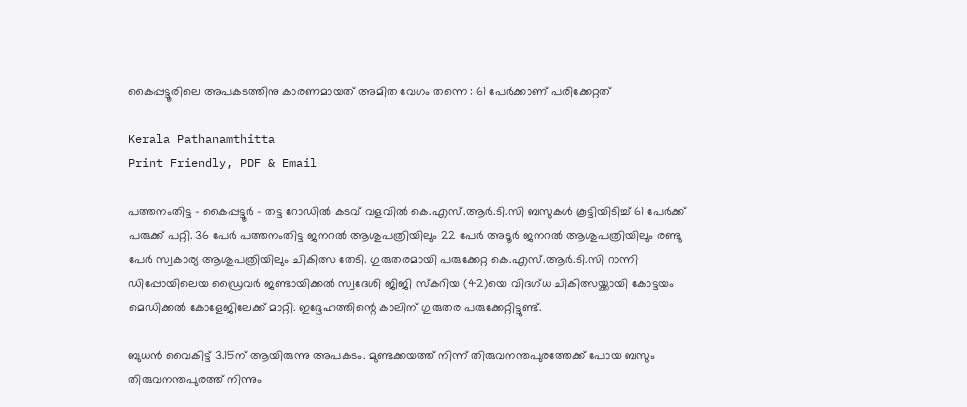കൈപ്പട്ടൂരിലെ അപകടത്തിനു കാരണമായത് അമിത വേഗം തന്നെ : 61 പേർക്കാണ് പരിക്കേറ്റത്

Kerala Pathanamthitta
Print Friendly, PDF & Email

പത്തനംതിട്ട – കൈപ്പട്ടൂർ – തട്ട റോഡിൽ കടവ് വളവിൽ കെ.എസ്.ആർ.ടി.സി ബസുകൾ കൂട്ടിയിടിച്ച് 61 പേർക്ക് പരുക്ക് പറ്റി. 36 പേർ പത്തനംതിട്ട ജനറൽ ആശുപത്രിയിലും 22 പേർ അടൂർ ജനറൽ ആശുപത്രിയിലും രണ്ടു പേർ സ്വകാര്യ ആശുപത്രിയിലും ചികിത്സ തേടി. ഗുരുതരമായി പരുക്കേറ്റ കെ.എസ്.ആർ.ടി.സി റാന്നി ഡിപ്പോയിലെയ ഡ്രൈവർ ജണ്ടായിക്കൽ സ്വദേശി ജിജി സ്‌കറിയ (42)യെ വിദഗ്ധ ചികിത്സയ്ക്കായി കോട്ടയം മെഡിക്കൽ കോളേജിലേക്ക് മാറ്റി. ഇദ്ദേഹത്തിന്റെ കാലിന് ഗുരുതര പരുക്കേറ്റിട്ടുണ്ട്.

ബുധൻ വൈകിട്ട് 3.15ന് ആയിരുന്നു അപകടം. മുണ്ടക്കയത്ത് നിന്ന് തിരുവനന്തപുരത്തേക്ക് പോയ ബസും തിരുവനന്തപുരത്ത് നിന്നും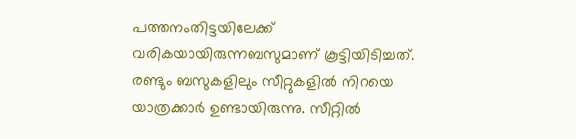പത്തനംതിട്ടയിലേക്ക് വരികയായിരുന്നബസുമാണ് കൂട്ടിയിടിച്ചത്. രണ്ടും ബസുകളിലും സീറ്റുകളിൽ നിറയെ യാത്രക്കാർ ഉണ്ടായിരുന്നു. സീറ്റിൽ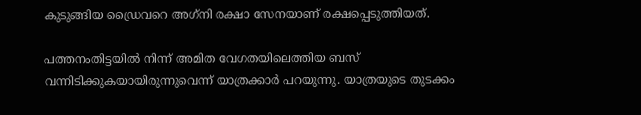കുടുങ്ങിയ ഡ്രൈവറെ അഗ്‌നി രക്ഷാ സേനയാണ് രക്ഷപ്പെടുത്തിയത്.

പത്തനംതിട്ടയിൽ നിന്ന് അമിത വേഗതയിലെത്തിയ ബസ് വന്നിടിക്കുകയായിരുന്നുവെന്ന് യാത്രക്കാർ പറയുന്നു. യാത്രയുടെ തുടക്കം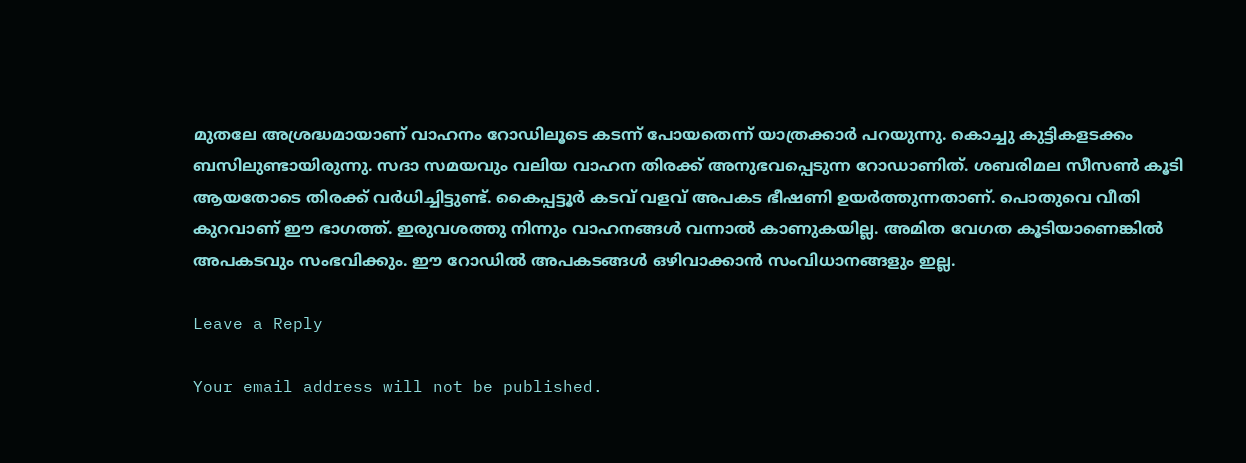മുതലേ അശ്രദ്ധമായാണ് വാഹനം റോഡിലൂടെ കടന്ന് പോയതെന്ന് യാത്രക്കാർ പറയുന്നു. കൊച്ചു കുട്ടികളടക്കം ബസിലുണ്ടായിരുന്നു. സദാ സമയവും വലിയ വാഹന തിരക്ക് അനുഭവപ്പെടുന്ന റോഡാണിത്. ശബരിമല സീസൺ കൂടി ആയതോടെ തിരക്ക് വർധിച്ചിട്ടുണ്ട്. കൈപ്പട്ടൂർ കടവ് വളവ് അപകട ഭീഷണി ഉയർത്തുന്നതാണ്. പൊതുവെ വീതി കുറവാണ് ഈ ഭാഗത്ത്. ഇരുവശത്തു നിന്നും വാഹനങ്ങൾ വന്നാൽ കാണുകയില്ല. അമിത വേഗത കൂടിയാണെങ്കിൽ അപകടവും സംഭവിക്കും. ഈ റോഡിൽ അപകടങ്ങൾ ഒഴിവാക്കാൻ സംവിധാനങ്ങളും ഇല്ല.

Leave a Reply

Your email address will not be published.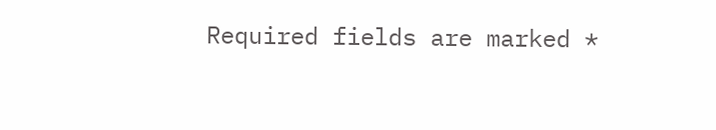Required fields are marked *